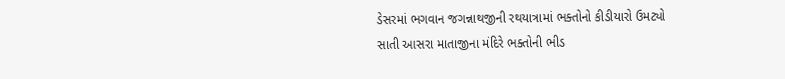ડેસરમાં ભગવાન જગન્નાથજીની રથયાત્રામાં ભક્તોનો કીડીયારો ઉમટ્યો
સાતી આસરા માતાજીના મંદિરે ભક્તોની ભીડ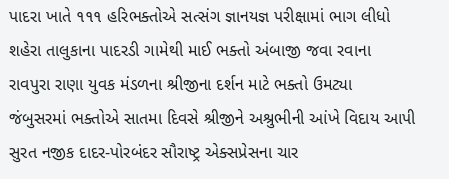પાદરા ખાતે ૧૧૧ હરિભક્તોએ સત્સંગ જ્ઞાનયજ્ઞ પરીક્ષામાં ભાગ લીધો
શહેરા તાલુકાના પાદરડી ગામેથી માઈ ભક્તો અંબાજી જવા રવાના
રાવપુરા રાણા યુવક મંડળના શ્રીજીના દર્શન માટે ભક્તો ઉમટ્યા
જંબુસરમાં ભક્તોએ સાતમા દિવસે શ્રીજીને અશ્રુભીની આંખે વિદાય આપી
સુરત નજીક દાદર-પોરબંદર સૌરાષ્ટ્ર એક્સપ્રેસના ચાર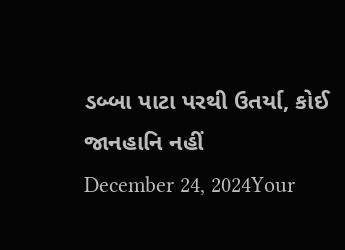ડબ્બા પાટા પરથી ઉતર્યા, કોઈ જાનહાનિ નહીં
December 24, 2024Your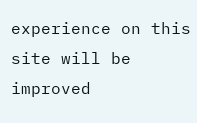experience on this site will be improved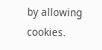by allowing cookies.